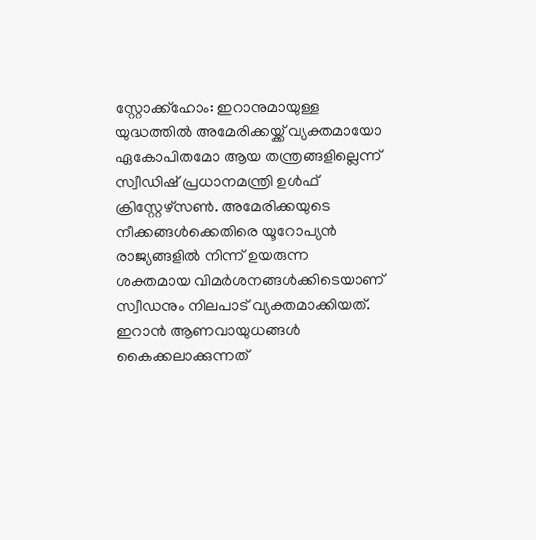സ്റ്റോക്ക്ഹോം: ഇറാനുമായുള്ള യുദ്ധത്തിൽ അമേരിക്കയ്ക്ക് വ്യക്തമായോ ഏകോപിതമോ ആയ തന്ത്രങ്ങളില്ലെന്ന് സ്വീഡിഷ് പ്രധാനമന്ത്രി ഉൾഫ് ക്രിസ്റ്റേഴ്സൺ. അമേരിക്കയുടെ നീക്കങ്ങൾക്കെതിരെ യൂറോപ്യൻ രാജ്യങ്ങളിൽ നിന്ന് ഉയരുന്ന ശക്തമായ വിമർശനങ്ങൾക്കിടെയാണ് സ്വീഡനും നിലപാട് വ്യക്തമാക്കിയത്. ഇറാൻ ആണവായുധങ്ങൾ കൈക്കലാക്കുന്നത്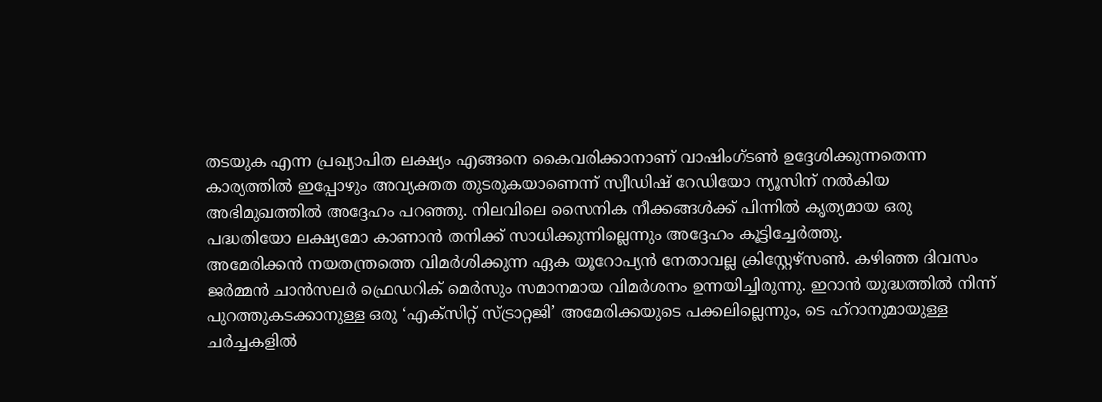തടയുക എന്ന പ്രഖ്യാപിത ലക്ഷ്യം എങ്ങനെ കൈവരിക്കാനാണ് വാഷിംഗ്ടൺ ഉദ്ദേശിക്കുന്നതെന്ന കാര്യത്തിൽ ഇപ്പോഴും അവ്യക്തത തുടരുകയാണെന്ന് സ്വീഡിഷ് റേഡിയോ ന്യൂസിന് നൽകിയ അഭിമുഖത്തിൽ അദ്ദേഹം പറഞ്ഞു. നിലവിലെ സൈനിക നീക്കങ്ങൾക്ക് പിന്നിൽ കൃത്യമായ ഒരു പദ്ധതിയോ ലക്ഷ്യമോ കാണാൻ തനിക്ക് സാധിക്കുന്നില്ലെന്നും അദ്ദേഹം കൂട്ടിച്ചേർത്തു.
അമേരിക്കൻ നയതന്ത്രത്തെ വിമർശിക്കുന്ന ഏക യൂറോപ്യൻ നേതാവല്ല ക്രിസ്റ്റേഴ്സൺ. കഴിഞ്ഞ ദിവസം ജർമ്മൻ ചാൻസലർ ഫ്രെഡറിക് മെർസും സമാനമായ വിമർശനം ഉന്നയിച്ചിരുന്നു. ഇറാൻ യുദ്ധത്തിൽ നിന്ന് പുറത്തുകടക്കാനുള്ള ഒരു ‘എക്സിറ്റ് സ്ട്രാറ്റജി’ അമേരിക്കയുടെ പക്കലില്ലെന്നും, ടെ ഹ്റാനുമായുള്ള ചർച്ചകളിൽ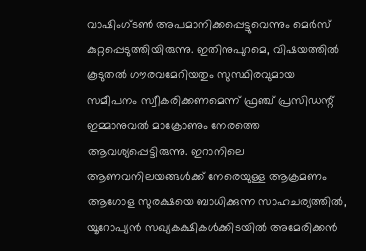വാഷിംഗ്ടൺ അപമാനിക്കപ്പെട്ടുവെന്നും മെർസ് കുറ്റപ്പെടുത്തിയിരുന്നു. ഇതിനുപുറമെ, വിഷയത്തിൽ കൂടുതൽ ഗൗരവമേറിയതും സുസ്ഥിരവുമായ സമീപനം സ്വീകരിക്കണമെന്ന് ഫ്രഞ്ച് പ്രസിഡന്റ് ഇമ്മാനുവൽ മാക്രോണും നേരത്തെ ആവശ്യപ്പെട്ടിരുന്നു. ഇറാനിലെ ആണവനിലയങ്ങൾക്ക് നേരെയുള്ള ആക്രമണം ആഗോള സുരക്ഷയെ ബാധിക്കുന്ന സാഹചര്യത്തിൽ, യൂറോപ്യൻ സഖ്യകക്ഷികൾക്കിടയിൽ അമേരിക്കൻ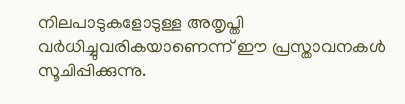നിലപാടുകളോടുള്ള അതൃപ്തി വർധിച്ചുവരികയാണെന്ന് ഈ പ്രസ്താവനകൾ സൂചിപ്പിക്കുന്നു.